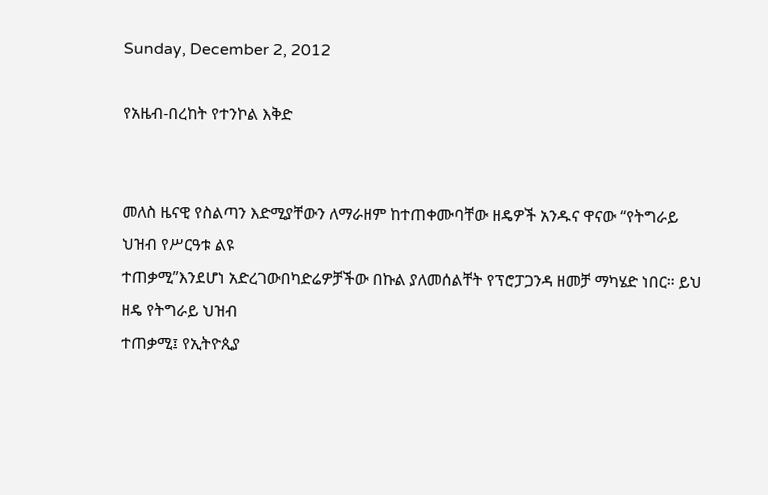Sunday, December 2, 2012

የአዜብ-በረከት የተንኮል እቅድ


መለስ ዜናዊ የስልጣን እድሚያቸውን ለማራዘም ከተጠቀሙባቸው ዘዴዎች አንዱና ዋናው “የትግራይ ህዝብ የሥርዓቱ ልዩ
ተጠቃሚ”እንደሆነ አድረገውበካድሬዎቻችው በኩል ያለመሰልቸት የፕሮፓጋንዳ ዘመቻ ማካሄድ ነበር። ይህ ዘዴ የትግራይ ህዝብ
ተጠቃሚ፤ የኢትዮጲያ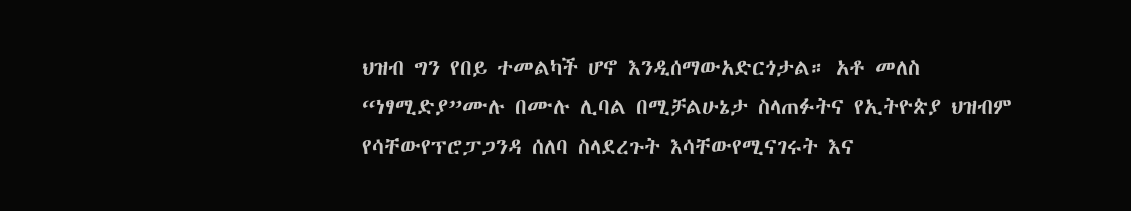ህዝብ ግን የበይ ተመልካች ሆኖ እንዲሰማውአድርጎታል። አቶ መለስ “ነፃሚድያ”ሙሉ በሙሉ ሊባል በሚቻልሁኔታ ስላጠፉትና የኢትዮጵያ ህዝብም የሳቸውየፕሮፓጋንዳ ሰለባ ስላደረጉት እሳቸውየሚናገሩት እና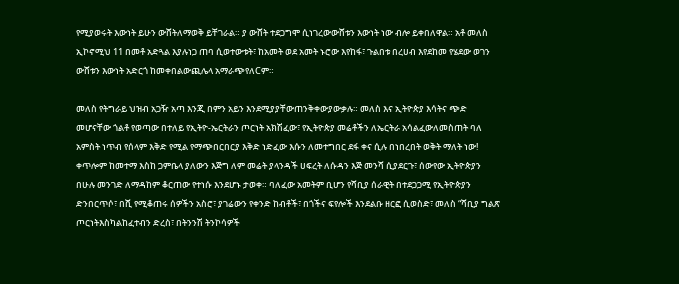የሚያወሩት እውነት ይሁን ውሸትለማወቅ ይቸገራል። ያ ውሸት ተደጋግሞ ሲነገረውውሸቱን እውነት ነው ብሎ ይቀበለዋል። አቶ መለስ ኢኮኖሚህ 11 በመቶ አድጓል እያሉነጋ ጠባ ሲወተውቱት፣ ከአመት ወደ አመት ኑሮው እየከፋ፣ ጉልበቱ በረሀብ እየደከመ የሄደው ወገን ውሸቱን እውነት አድርጎ ከመቀበልውጪሌላ አማራጭየለCም።

መለስ የትግራይ ህዝብ አጋዥ አጣ እንጂ በምን አይን እንደሚያያቸውጠንቅቀውያውቃሉ። መለስ እና ኢትዮጵያ እሳትና ጭድ
መሆናቸው ጎልቶ የወጣው በተለይ የኢትዮ-ኤርትራን ጦርነት አክሽፈው፣ የኢትዮጵያ መሬቶችን ለኤርትራ አሳልፈውለመስጠት ባለ
አምስት ነጥብ የሰላም እቅድ የሚል የማጭበርበርያ እቅድ ነድፈው እሱን ለመተግበር ደፋ ቀና ሲሉ በነበረበት ወቅት ማለት ነው!
ቀጥሎም ከመተማ እስከ ጋምቤላ ያለውን እጅግ ለም መሬት ያላንዳች ሀፍረት ለሱዳን እጅ መንሻ ሲያደርጉ፣ ሰውየው ኢትዮጵያን
በሁሉ መንገድ ለማዳከም ቆርጠው የተነሱ እንደሆኑ ታወቀ። ባለፈው አመትም ቢሆን የሻቢያ ሰራዊት በተደጋጋሚ የኢትዮጵያን ድንበርጥሶ፣ በሺ የሚቆጠሩ ሰዎችን አስሮ፣ ያገሬውን የቀንድ ከብቶች፣ በጎችና ፍየሎች እንደልቡ ዘርፎ ሲወስድ፣ መለስ “ሻቢያ ግልጽ ጦርነትእስካልከፈተብን ድረስ፣ በትንንሽ ትንኮሳዎች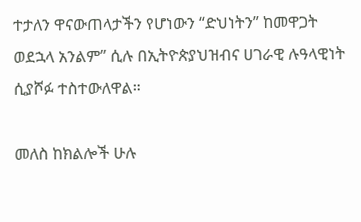ተታለን ዋናውጠላታችን የሆነውን “ድህነትን” ከመዋጋት ወደኋላ አንልም” ሲሉ በኢትዮጵያህዝብና ሀገራዊ ሉዓላዊነት ሲያሾፉ ተስተውለዋል።

መለስ ከክልሎች ሁሉ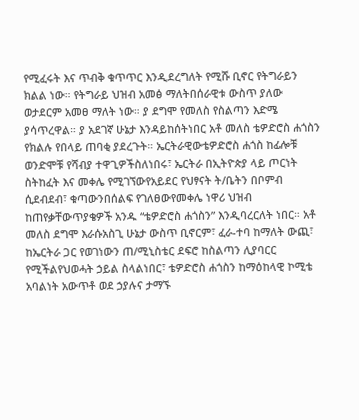የሚፈሩት እና ጥብቅ ቁጥጥር እንዲደረግለት የሚሹ ቢኖር የትግራይን ክልል ነው። የትግራይ ህዝብ አመፅ ማለትበሰራዊቱ ውስጥ ያለው ወታደርም አመፀ ማለት ነው። ያ ደግሞ የመለስ የስልጣን እድሜ ያሳጥረዋል። ያ አደገኛ ሁኔታ እንዳይከሰትነበር አቶ መለስ ቴዎድሮስ ሐጎስን የክልሉ የበላይ ጠባቂ ያደረጉት። ኤርትራዊውቴዎድሮስ ሐጎስ ከፊሎቹ ወንድሞቹ የሻብያ ተዋጊዎችስለነበሩ፣ ኤርትራ በኢትዮጵያ ላይ ጦርነት ስትከፈት እና መቀሌ የሚገኘውየአይደር የህፃናት ት/ቤትን በቦምብ ሲደብደብ፣ ቁጣውንበሰልፍ የገለፀውየመቀሌ ነዋሪ ህዝብ ከጠየቃቸውጥያቄዎች አንዱ “ቴዎድሮስ ሐጎስን” እንዲባረርለት ነበር። አቶ መለስ ደግሞ እራሱአስጊ ሁኔታ ውስጥ ቢኖርም፣ ፈራ-ተባ ከማለት ውጪ፣ ከኤርትራ ጋር የወገነውን ጠ/ሚኒስቴር ደፍሮ ከስልጣን ሊያባርር የሚችልየህወሓት ኃይል ስላልነበር፣ ቴዎድሮስ ሐጎስን ከማዕከላዊ ኮሚቴ አባልነት አውጥቶ ወደ ኃያሉና ታማኙ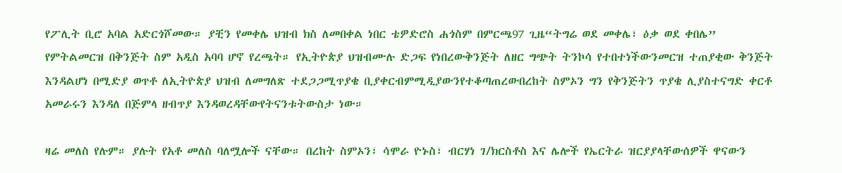የፖሊት ቢሮ አባል አድርጎሾመው። ያቺን የመቀሌ ህዝብ ክስ ለመበቀል ነበር ቴዎድሮስ ሐጎስም በምርጫ97 ጊዜ“ትግሬ ወደ መቀሌ፣ ዕቃ ወደ ቀበሌ” የምትልመርዝ በቅንጅት ስም አዲስ አባባ ሆኖ የረጫት። የኢትዮጵያ ህዝብሙሉ ድጋፍ የነበረውቅንጅት ለዘር ግጭት ትንኮሳ የተበተነችውንመርዝ ተጠያቂው ቅንጅት እንዳልሆነ በሚድያ ወጥቶ ለኢትዮጵያ ህዝብ ለመግለጽ ተደጋጋሚጥያቄ ቢያቀርብምሚዲያውንየተቆጣጠረውበረከት ስምኦን ግን የቅንጅትን ጥያቄ ሊያስተናግድ ቀርቶ አመራሩን እንዳለ በጅምላ ዘብጥያ እንዳወረዳቸውየትናንቱትውስታ ነው።

ዛሬ መለስ የሉም። ያሉት የአቶ መለስ ባለሟሎች ናቸው። በረከት ስምኦን፣ ሳሞራ ዮኑስ፣ ብርሃነ ገ/ክርስቶስ እና ሌሎች የኤርትራ ዝርያያላቸውሰዎች ዋናውን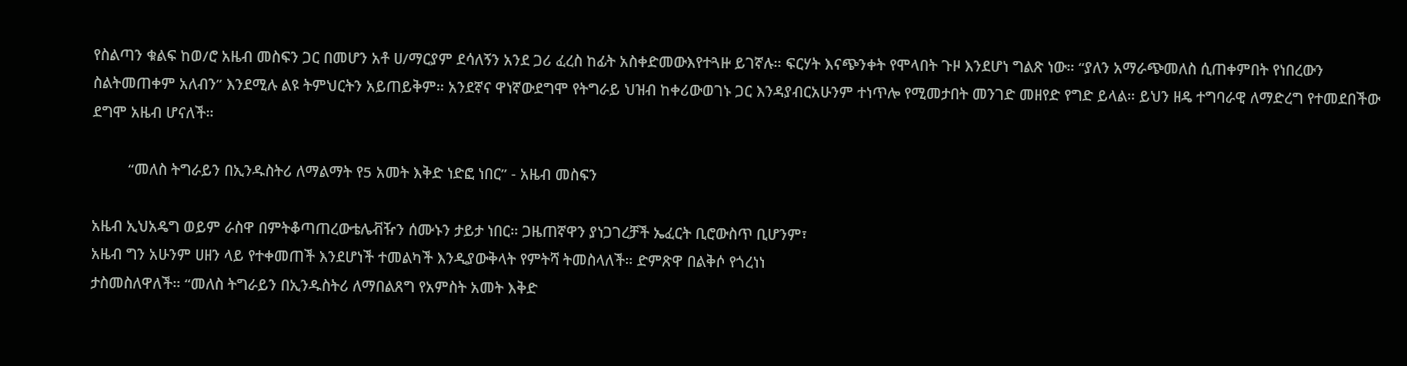የስልጣን ቁልፍ ከወ/ሮ አዜብ መስፍን ጋር በመሆን አቶ ሀ/ማርያም ደሳለኝን አንደ ጋሪ ፈረስ ከፊት አስቀድመውእየተጓዙ ይገኛሉ። ፍርሃት እናጭንቀት የሞላበት ጉዞ እንደሆነ ግልጽ ነው። “ያለን አማራጭመለስ ሲጠቀምበት የነበረውን ስልትመጠቀም አለብን” እንደሚሉ ልዩ ትምህርትን አይጠይቅም። አንደኛና ዋነኛውደግሞ የትግራይ ህዝብ ከቀሪውወገኑ ጋር እንዳያብርአሁንም ተነጥሎ የሚመታበት መንገድ መዘየድ የግድ ይላል። ይህን ዘዴ ተግባራዊ ለማድረግ የተመደበችው ደግሞ አዜብ ሆናለች።

         “መለስ ትግራይን በኢንዱስትሪ ለማልማት የ5 አመት እቅድ ነድፎ ነበር” - አዜብ መስፍን

አዜብ ኢህአዴግ ወይም ራስዋ በምትቆጣጠረውቴሌቭዥን ሰሙኑን ታይታ ነበር። ጋዜጠኛዋን ያነጋገረቻች ኤፈርት ቢሮውስጥ ቢሆንም፣
አዜብ ግን አሁንም ሀዘን ላይ የተቀመጠች እንደሆነች ተመልካች እንዲያውቅላት የምትሻ ትመስላለች። ድምጽዋ በልቅሶ የጎረነነ
ታስመስለዋለች። “መለስ ትግራይን በኢንዱስትሪ ለማበልጸግ የአምስት አመት እቅድ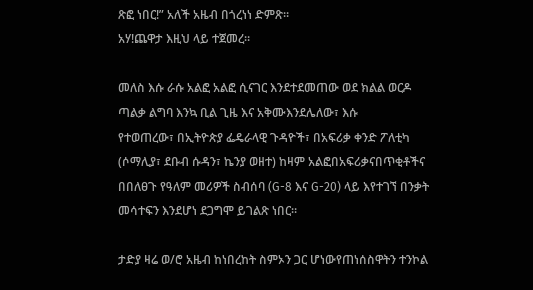ጽፎ ነበር!” አለች አዜብ በጎረነነ ድምጽ።
አሃ!ጨዋታ እዚህ ላይ ተጀመረ።

መለስ እሱ ራሱ አልፎ አልፎ ሲናገር እንደተደመጠው ወደ ክልል ወርዶ ጣልቃ ልግባ እንኳ ቢል ጊዜ እና አቅሙእንደሌለው፣ እሱ
የተወጠረው፣ በኢትዮጵያ ፌዴራላዊ ጉዳዮች፣ በአፍሪቃ ቀንድ ፖለቲካ (ሶማሊያ፣ ደቡብ ሱዳን፣ ኬንያ ወዘተ) ከዛም አልፎበአፍሪቃናበጥቂቶችና በበለፀጉ የዓለም መሪዎች ስብሰባ (G-8 እና G-20) ላይ እየተገኘ በንቃት መሳተፍን እንደሆነ ደጋግሞ ይገልጽ ነበር።

ታድያ ዛሬ ወ/ሮ አዜብ ከነበረከት ስምኦን ጋር ሆነውየጠነሰስዋትን ተንኮል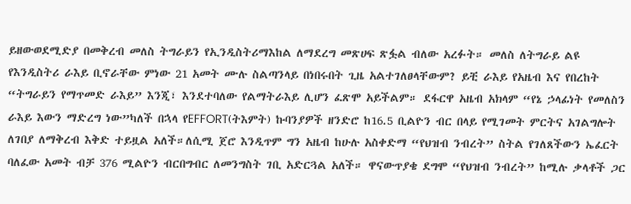ይዘውወደሚድያ በመቅረብ መለስ ትግራይን የኢንዲስትሪማእከል ለማደረግ መጽሀፍ ጽፏል ብለው አረፉት። መለስ ለትግራይ ልዩ የእንዲስትሪ ራእይ ቢኖራቸው ምነው 21 አመት ሙሉ ስልጣንላይ በነበሩበት ጊዜ አልተገለፀላቸውም? ይቺ ራእይ የአዜብ እና የበረከት “ትግራይን የማጥመድ ራእይ” እንጂ፣ እንደተባለው የልማትራእይ ሊሆን ፈጽሞ አይችልም። ደፋርዋ አዜብ አክላም “የኔ ኃላፊነት የመለስን ራእይ እውን ማድረግ ነው”ካለች በኋላ የEFFORT(ትእምት) ኩባንያዎች ዘንድሮ ከ16.5 ቢልዮን ብር በላይ የሚገመት ምርትና አገልግሎት ለገበያ ለማቅረብ እቅድ ተይዟል አለች።ለሲሚ ጀሮ እንዲጥም ግን አዜብ ከሁሉ አስቀድማ “የህዝብ ንብረት” ስትል የገለጸችውን ኤፈርት ባለፈው አመት ብቻ 376 ሚልዮን ብርበግብር ለመንግስት ገቢ አድርጓል አለች። ዋናውጥያቄ ደግሞ “የህዝብ ንብረት” ከሚሉ ቃላቶች ጋር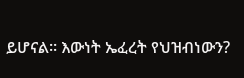ይሆናል። እውነት ኤፈረት የህዝብነውን?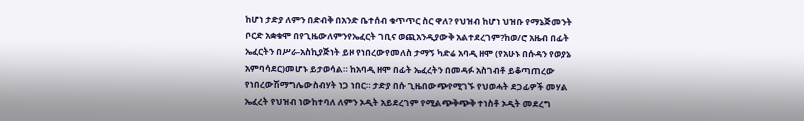ከሆነ ታድያ ለምን በድብቅ በአንድ ቤተሰብ ቁጥጥር ስር ዋለ? የህዝብ ከሆነ ህዝቡ የማኔጅመንት ቦርድ አቋቁሞ በየጊዜውለምንየኤፈርት ገቢና ወጪአንዲያውቅ አልተደረገም?ከወ/ሮ አዜብ በፊት ኤፈርትን በሥራ-አስኪያጅነት ይዞ የነበረውየመለስ ታማኝ ካድሬ አባዲ ዘሞ (የአሁኑ በሱዳን የወያኔ አምባሳደር)መሆኑ ይታወሳል። ከአባዲ ዘሞ በፊት ኤፈረትን በመዳፉ አስገብቶ ይቆጣጠረው የነበረውሽማግሌውስብሃት ነጋ ነበር። ታድያ በሱ ጊዜበውጭየሚገኙ የህወሓት ደጋፊዎች መሃል ኤፈረት የህዝብ ነውከተባለ ለምን ኦዲት አይደረገም የሚልጭቅጭቅ ተነስቶ ኦዲት መደረግ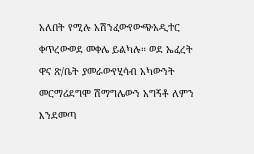አለበት የሚሉ አሽንፈውየውጭአዲተር ቀጥረውወደ መቀሌ ይልካሉ። ወደ ኤፈረት ዋና ጽ/ቤት ያመራውየሂሳብ አካውንት መርማሪደግሞ ሽማግሌውን አግኝቶ ለምን እንደመጣ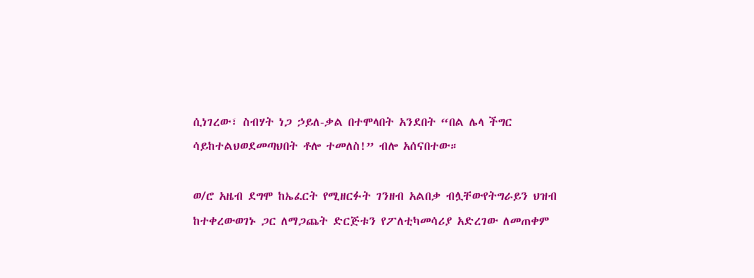ሲነገረው፣ ስብሃት ነጋ ኃይለ-ቃል በተሞላበት አንደበት “በል ሌላ ችግር ሳይከተልህወደመጣህበት ቶሎ ተመለስ!” ብሎ አሰናበተው።

ወ/ሮ አዜብ ደግሞ ከኤፈርት የሚዘርፉት ገንዘብ አልበቃ ብሏቸውየትግራይን ህዝብ ከተቀረውወገኑ ጋር ለማጋጨት ድርጅቱን የፖለቲካመሳሪያ አድረገው ለመጠቀም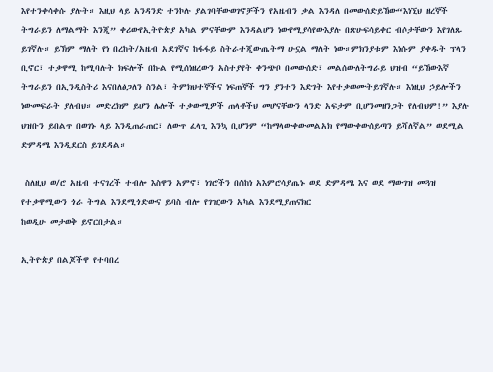እየተንቀሳቀሱ ያሉት። እዚህ ላይ አንዳንድ ተንኮሉ ያልገባቸውወገኖቻችን የአዜብን ቃል እንዳለ በመውሰድይኸው“እነኚህ ዘረኞች ትግራይን ለማልማት እንጂ” ቀሪውየኢትዮጵያ አካል ምናቸውም እንዳልሆን ነውየሚያሳየውእያሉ በጽሁፍሳይቀር ብሶታቸውን እየገለጹ ይገኛሉ። ይኽም ማለት የነ በረከት/አዜብ አደገኛና ከፋፋይ ስትራተጂውጤትማ ሁኗል ማለት ነው።ምክንያቱም እነሱም ያቀዱት ፕላን ቢኖር፣ ተቃዋሚ ከሚባሉት ክፍሎች በኩል የሚሰነዘረውን አስተያየት ቀንጭቦ በመውሰድ፣ መልሰውለትግራይ ህዝብ “ይኸውእኛ ትግራይን በኢንዲስትሪ እናበለፅጋለን ስንል፣ ትምክህተኞችና ነፍጠኞች ግን ያንተን እድገት እየተቃወሙትይገኛሉ። እነዚህ ኃይሎችን ነውመፍራት ያለብህ። መድረክም ይሆን ሌሎች ተቃውሚዎች ጠላቶችህ መሆናቸውን ላንድ አፍታም ቢሆንመዘንጋት የለብህም!” እያሉ ህዝቡን ይበልጥ በወገኑ ላይ እንዲጠራጠር፣ ለውጥ ፈላጊ እንኳ ቢሆንም “ከማላውቀውመልአክ የማውቀውሰይጣን ይሻለኛል” ወደሚል ድምዳሜ እንዲደርስ ይገደዳል።

 ስለዚህ ወ/ሮ አዜብ ተናገረች ተብሎ እስዋን አምኖ፣ ነገሮችን በሰከነ አእምሮሳያጤኑ ወደ ድምዳሜ እና ወደ ማውገዝ መጓዝ የተቃዋሚውን ጎራ ትግል እንደሚጎድውና ይባስ ብሎ የገዢውን አካል እንደሚያጠናክር
ከወዲሁ መታወቅ ይኖርበታል።

ኢትዮጵያ በልጆችዋ የተባበረ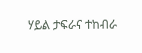ሃይል ታፍራና ተከብራ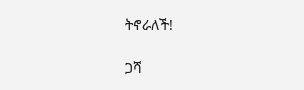ትኖራለች!

ጋሻ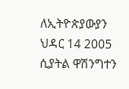ለኢትዮጵያውያን
ህዳር 14 2005
ሲያትል ዋሽንግተን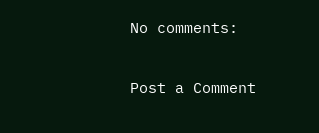No comments:

Post a Comment